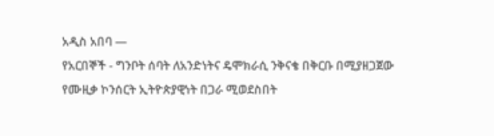አዲስ አበባ —
የአርበኞች - ግንቦት ሰባት ለአንድነትና ዴሞክራሲ ንቅናቄ በቅርቡ በሚያዘጋጀው የሙዚቃ ኮንሰርት ኢትዮጵያዊነት በጋራ ሚወደስበት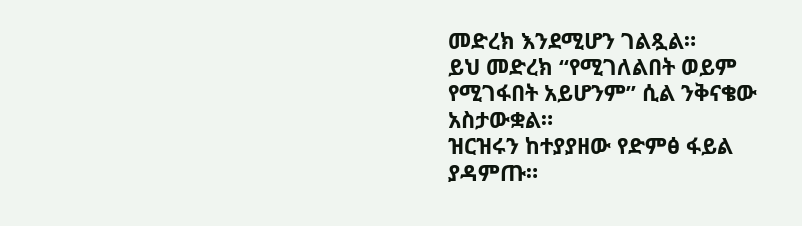መድረክ እንደሚሆን ገልጿል።
ይህ መድረክ “የሚገለልበት ወይም የሚገፋበት አይሆንም” ሲል ንቅናቄው አስታውቋል።
ዝርዝሩን ከተያያዘው የድምፅ ፋይል ያዳምጡ።